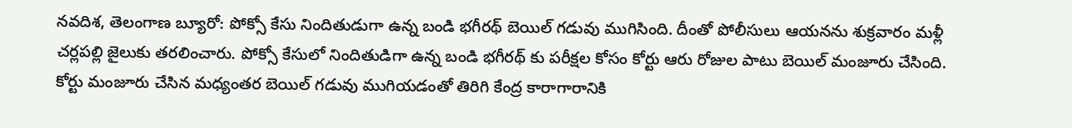నవదిశ, తెలంగాణ బ్యూరో: పోక్సో కేసు నిందితుడుగా ఉన్న బండి భగీరథ్ బెయిల్ గడువు ముగిసింది. దీంతో పోలీసులు ఆయనను శుక్రవారం మళ్లీ చర్లపల్లి జైలుకు తరలించారు. పోక్సో కేసులో నిందితుడిగా ఉన్న బండి భగీరథ్ కు పరీక్షల కోసం కోర్టు ఆరు రోజుల పాటు బెయిల్ మంజూరు చేసింది. కోర్టు మంజూరు చేసిన మధ్యంతర బెయిల్ గడువు ముగియడంతో తిరిగి కేంద్ర కారాగారానికి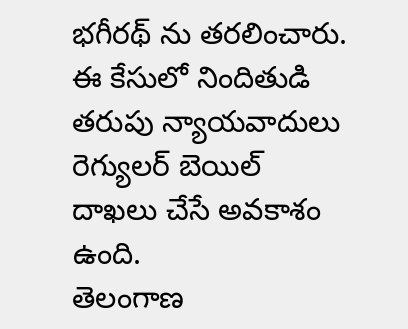భగీరథ్ ను తరలించారు. ఈ కేసులో నిందితుడి తరుపు న్యాయవాదులు రెగ్యులర్ బెయిల్ దాఖలు చేసే అవకాశం ఉంది.
తెలంగాణ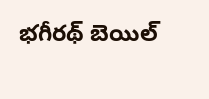భగీరథ్ బెయిల్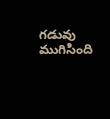గడువు ముగిసింది